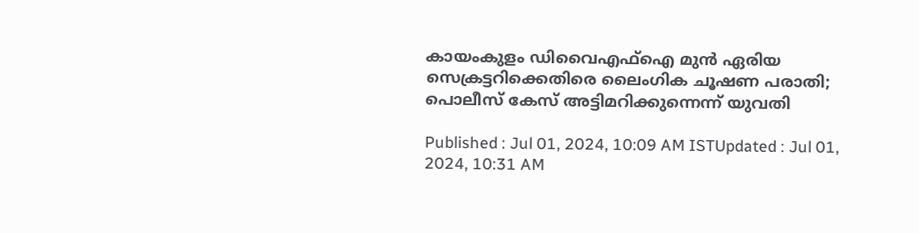കായംകുളം ഡിവൈഎഫ്ഐ മുൻ ഏരിയ സെക്രട്ടറിക്കെതിരെ ലൈംഗിക ചൂഷണ പരാതി; പൊലീസ് കേസ് അട്ടിമറിക്കുന്നെന്ന് യുവതി

Published : Jul 01, 2024, 10:09 AM ISTUpdated : Jul 01, 2024, 10:31 AM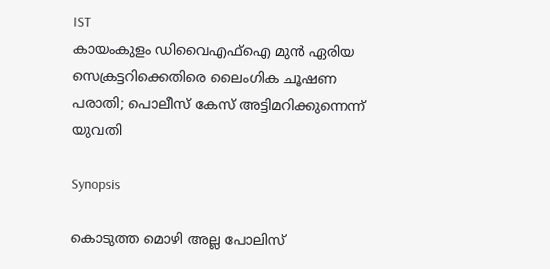IST
കായംകുളം ഡിവൈഎഫ്ഐ മുൻ ഏരിയ സെക്രട്ടറിക്കെതിരെ ലൈംഗിക ചൂഷണ പരാതി; പൊലീസ് കേസ് അട്ടിമറിക്കുന്നെന്ന് യുവതി

Synopsis

കൊടുത്ത മൊഴി അല്ല പോലിസ്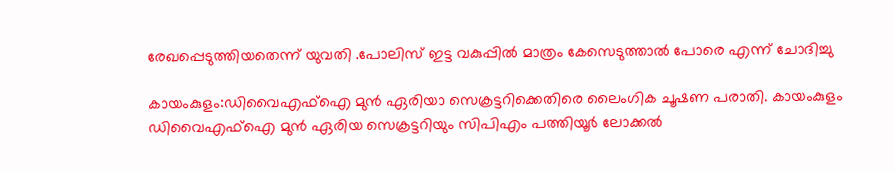രേഖപ്പെടുത്തിയതെന്ന് യുവതി .പോലിസ് ഇട്ട വകുപ്പിൽ മാത്രം കേസെടുത്താൽ പോരെ എന്ന് ചോദിച്ചു

കായംകുളം:ഡിവൈഎഫ്ഐ മുൻ ഏരിയാ സെക്രട്ടറിക്കെതിരെ ലൈംഗിക ചൂഷണ പരാതി. കായംകുളം ഡിവൈഎഫ്ഐ മുൻ ഏരിയ സെക്രട്ടറിയും സിപിഎം പത്തിയൂർ ലോക്കല്‍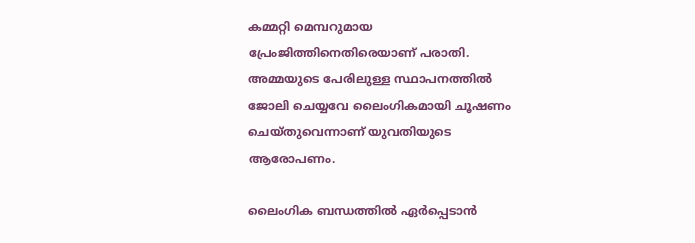കമ്മറ്റി മെമ്പറുമായ പ്രേംജിത്തിനെതിരെയാണ് പരാതി. അമ്മയുടെ പേരിലുള്ള സ്ഥാപനത്തിൽ ജോലി ചെയ്യവേ ലൈംഗികമായി ചൂഷണം ചെയ്തുവെന്നാണ് യുവതിയുടെ ആരോപണം.

ലൈംഗിക ബന്ധത്തിൽ ഏർപ്പെടാൻ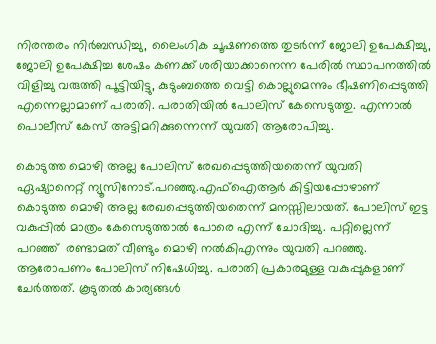നിരന്തരം നിർബന്ധിച്ചു, ലൈംഗിക ചൂഷണത്തെ തുടർന്ന് ജോലി ഉപേക്ഷിച്ചു, ജോലി ഉപേക്ഷിച്ച ശേഷം കണക്ക് ശരിയാക്കാനെന്ന പേരിൽ സ്ഥാപനത്തിൽ വിളിച്ചു വരുത്തി പൂട്ടിയിട്ടു, കുടുംബത്തെ വെട്ടി കൊല്ലുമെന്നും ഭീഷണിപ്പെടുത്തി എന്നെല്ലാമാണ് പരാതി. പരാതിയിൽ പോലിസ് കേസെടുത്തു. എന്നാല്‍ പൊലീസ് കേസ് അട്ടിമറിക്കുന്നെന്ന് യുവതി ആരോപിച്ചു.

കൊടുത്ത മൊഴി അല്ല പോലിസ് രേഖപ്പെടുത്തിയതെന്ന് യുവതി ഏഷ്യാനെറ്റ് ന്യൂസിനോട്.പറഞ്ഞു.എഫ്ഐആര്‍ കിട്ടിയപ്പോഴാണ് കൊടുത്ത മൊഴി അല്ല രേഖപ്പെടുത്തിയതെന്ന് മനസ്സിലായത്. പോലിസ് ഇട്ട വകുപ്പിൽ മാത്രം കേസെടുത്താൽ പോരെ എന്ന് ചോദിച്ചു. പറ്റില്ലെന്ന് പറഞ്ഞ്  രണ്ടാമത് വീണ്ടും മൊഴി നൽകിഎന്നും യുവതി പറഞ്ഞു. ആരോപണം പോലിസ് നിഷേധിച്ചു. പരാതി പ്രകാരമുള്ള വകുപ്പുകളാണ് ചേർത്തത്. കൂടുതൽ കാര്യങ്ങൾ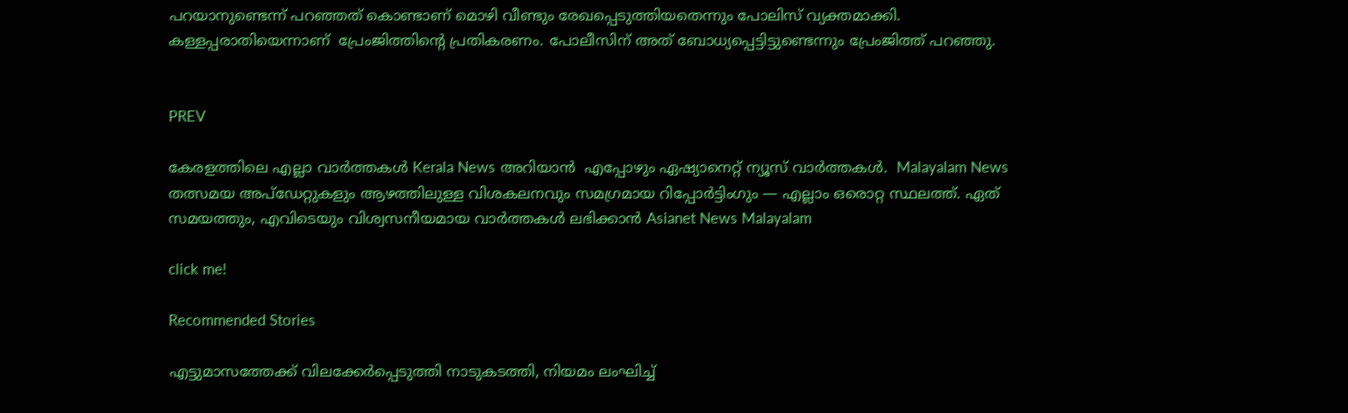പറയാനുണ്ടെന്ന് പറഞ്ഞത് കൊണ്ടാണ് മൊഴി വീണ്ടും രേഖപ്പെടുത്തിയതെന്നും പോലിസ് വ്യക്തമാക്കി. കള്ളപ്പരാതിയെന്നാണ്  പ്രേംജിത്തിന്‍റെ പ്രതികരണം. പോലീസിന് അത് ബോധ്യപ്പെട്ടിട്ടുണ്ടെന്നും പ്രേംജിത്ത് പറഞ്ഞു.


PREV

കേരളത്തിലെ എല്ലാ വാർത്തകൾ Kerala News അറിയാൻ  എപ്പോഴും ഏഷ്യാനെറ്റ് ന്യൂസ് വാർത്തകൾ.  Malayalam News   തത്സമയ അപ്‌ഡേറ്റുകളും ആഴത്തിലുള്ള വിശകലനവും സമഗ്രമായ റിപ്പോർട്ടിംഗും — എല്ലാം ഒരൊറ്റ സ്ഥലത്ത്. ഏത് സമയത്തും, എവിടെയും വിശ്വസനീയമായ വാർത്തകൾ ലഭിക്കാൻ Asianet News Malayalam

click me!

Recommended Stories

എട്ടുമാസത്തേക്ക് വിലക്കേർപ്പെടുത്തി നാടുകടത്തി, നിയമം ലംഘിച്ച്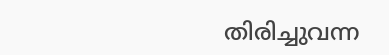തിരിച്ചുവന്ന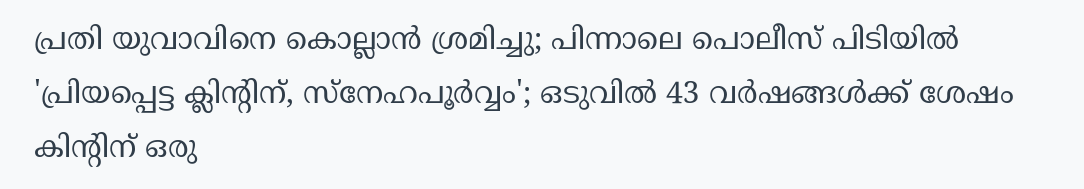പ്രതി യുവാവിനെ കൊല്ലാൻ ശ്രമിച്ചു; പിന്നാലെ പൊലീസ് പിടിയിൽ
'പ്രിയപ്പെട്ട ക്ലിന്‍റിന്, സ്നേഹപൂർവ്വം'; ഒടുവിൽ 43 വർഷങ്ങൾക്ക് ശേഷം കിന്‍റിന് ഒരു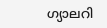ഗ്യാലറി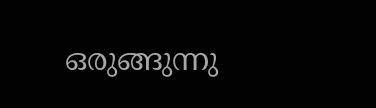ഒരുങ്ങുന്നു